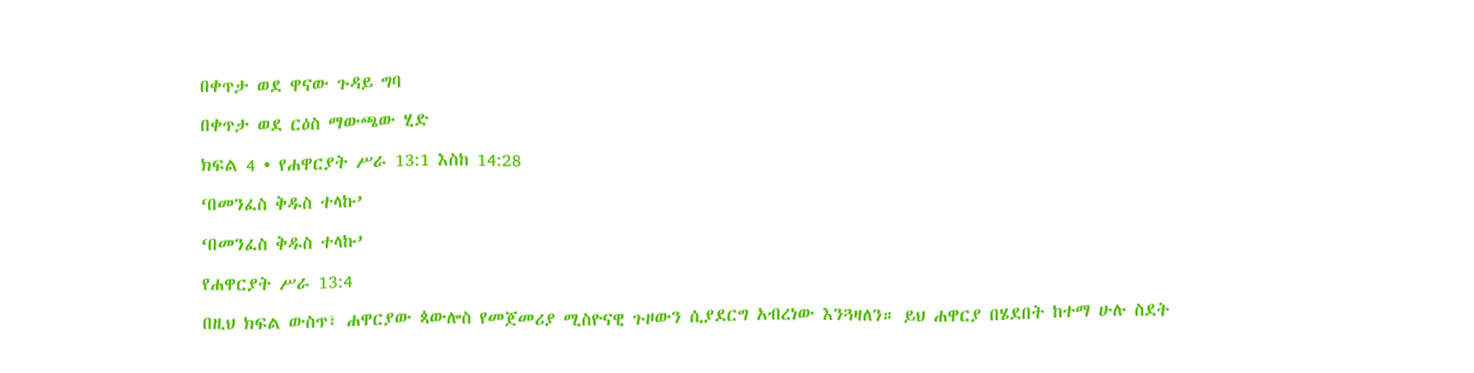በቀጥታ ወደ ዋናው ጉዳይ ግባ

በቀጥታ ወደ ርዕስ ማውጫው ሂድ

ክፍል 4 • የሐዋርያት ሥራ 13:1 እስከ 14:28

‘በመንፈስ ቅዱስ ተላኩ’

‘በመንፈስ ቅዱስ ተላኩ’

የሐዋርያት ሥራ 13:4

በዚህ ክፍል ውስጥ፣ ሐዋርያው ጳውሎስ የመጀመሪያ ሚስዮናዊ ጉዞውን ሲያደርግ አብረነው እንጓዛለን። ይህ ሐዋርያ በሄደበት ከተማ ሁሉ ስደት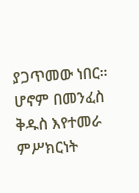ያጋጥመው ነበር። ሆኖም በመንፈስ ቅዱስ እየተመራ ምሥክርነት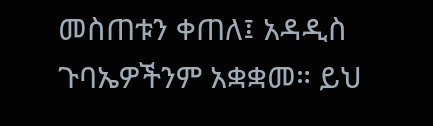መስጠቱን ቀጠለ፤ አዳዲስ ጉባኤዎችንም አቋቋመ። ይህ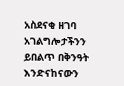አስደናቂ ዘገባ አገልግሎታችንን ይበልጥ በቅንዓት እንድናከናውን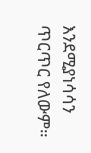እንደሚያነሳሳን ጥርጥር የለውም።